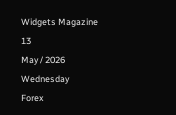Widgets Magazine
13
May / 2026
Wednesday
Forex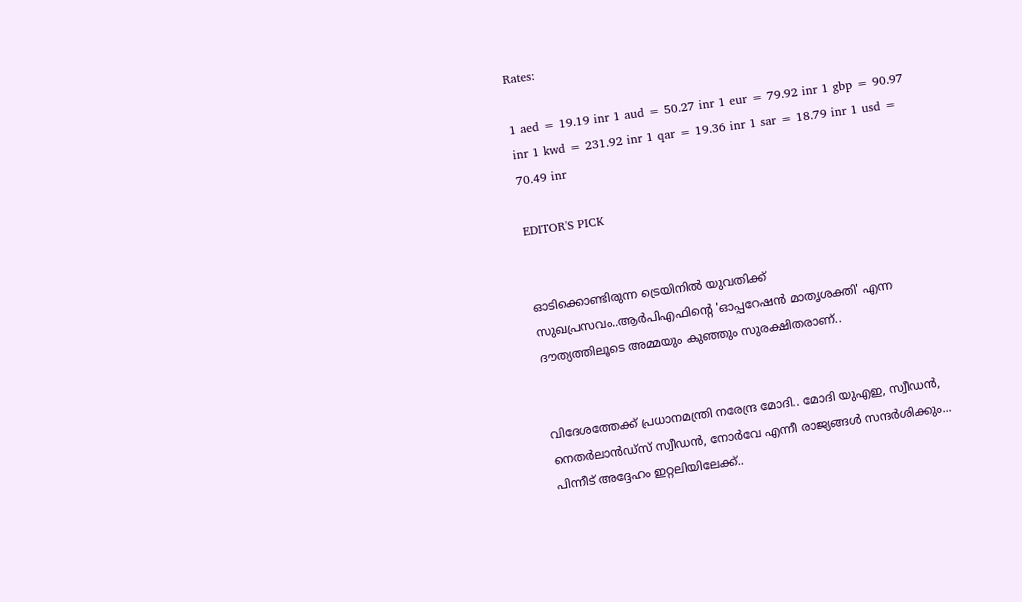Rates:

1 aed = 19.19 inr 1 aud = 50.27 inr 1 eur = 79.92 inr 1 gbp = 90.97 inr 1 kwd = 231.92 inr 1 qar = 19.36 inr 1 sar = 18.79 inr 1 usd = 70.49 inr

EDITOR'S PICK


ഓടിക്കൊണ്ടിരുന്ന ട്രെയിനിൽ യുവതിക്ക് സുഖപ്രസവം..ആർപിഎഫിന്റെ 'ഓപ്പറേഷൻ മാതൃശക്തി' എന്ന ദൗത്യത്തിലൂടെ അമ്മയും കുഞ്ഞും സുരക്ഷിതരാണ്..


വിദേശത്തേക്ക് പ്രധാനമന്ത്രി നരേന്ദ്ര മോദി.. മോദി യുഎഇ, സ്വീഡൻ, നെതർലാൻഡ്‌സ് സ്വീഡൻ, നോർവേ എന്നീ രാജ്യങ്ങൾ സന്ദർശിക്കും... പിന്നീട് അദ്ദേഹം ഇറ്റലിയിലേക്ക്..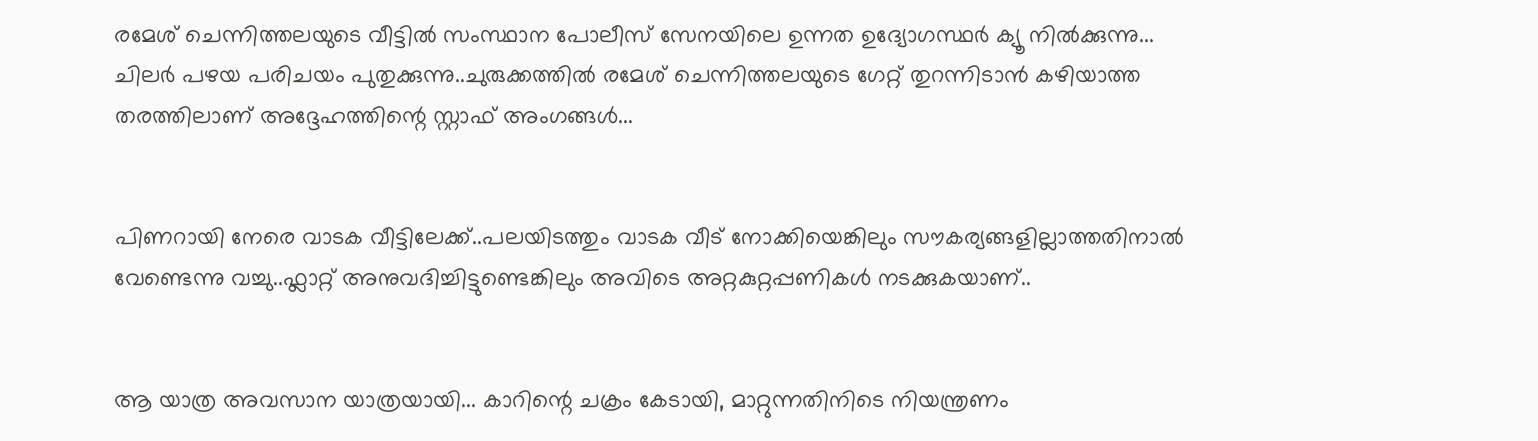രമേശ് ചെന്നിത്തലയുടെ വീട്ടിൽ സംസ്ഥാന പോലീസ് സേനയിലെ ഉന്നത ഉദ്യോഗസ്ഥർ ക്യൂ നിൽക്കുന്നു... ചിലർ പഴയ പരിചയം പുതുക്കുന്നു..ചുരുക്കത്തിൽ രമേശ് ചെന്നിത്തലയുടെ ഗേറ്റ് തുറന്നിടാൻ കഴിയാത്ത തരത്തിലാണ് അദ്ദേഹത്തിന്റെ സ്റ്റാഫ് അംഗങ്ങൾ...


പിണറായി നേരെ വാടക വീട്ടിലേക്ക്..പലയിടത്തും വാടക വീട് നോക്കിയെങ്കിലും സൗകര്യങ്ങളില്ലാത്തതിനാല്‍ വേണ്ടെന്നു വച്ചു..ഫ്ലാറ്റ് അനുവദിച്ചിട്ടുണ്ടെങ്കിലും അവിടെ അറ്റകുറ്റപ്പണികൾ നടക്കുകയാണ്..


ആ യാത്ര അവസാന യാത്രയായി... കാറിന്റെ ചക്രം കേടായി, മാറ്റുന്നതിനിടെ നിയന്ത്രണം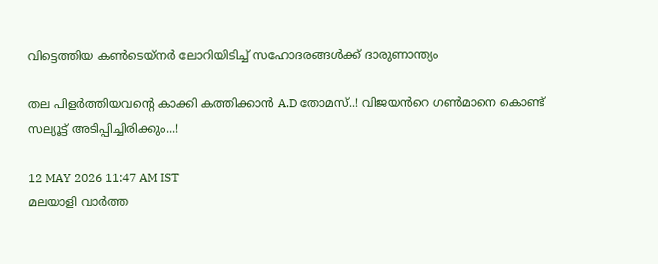വിട്ടെത്തിയ കൺടെയ്നർ ലോറിയിടിച്ച് സഹോദരങ്ങൾക്ക് ദാരുണാന്ത്യം

തല പിളർത്തിയവന്റെ കാക്കി കത്തിക്കാൻ A.D തോമസ്..! വിജയൻറെ ഗണ്‍മാനെ കൊണ്ട് സല്യൂട്ട് അടിപ്പിച്ചിരിക്കും...!

12 MAY 2026 11:47 AM IST
മലയാളി വാര്‍ത്ത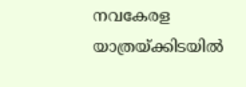നവകേരള യാത്രയ്ക്കിടയില്‍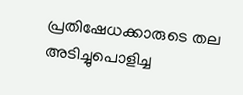പ്രതിഷേധക്കാരുടെ തല അടിച്ചുപൊളിച്ച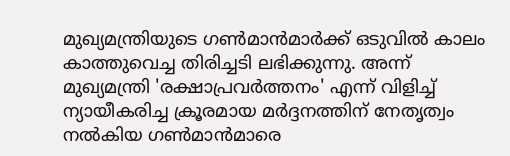മുഖ്യമന്ത്രിയുടെ ഗണ്‍മാന്‍മാര്‍ക്ക് ഒടുവില്‍ കാലം കാത്തുവെച്ച തിരിച്ചടി ലഭിക്കുന്നു. അന്ന് മുഖ്യമന്ത്രി 'രക്ഷാപ്രവര്‍ത്തനം' എന്ന് വിളിച്ച് ന്യായീകരിച്ച ക്രൂരമായ മര്‍ദ്ദനത്തിന് നേതൃത്വം നല്‍കിയ ഗണ്‍മാന്‍മാരെ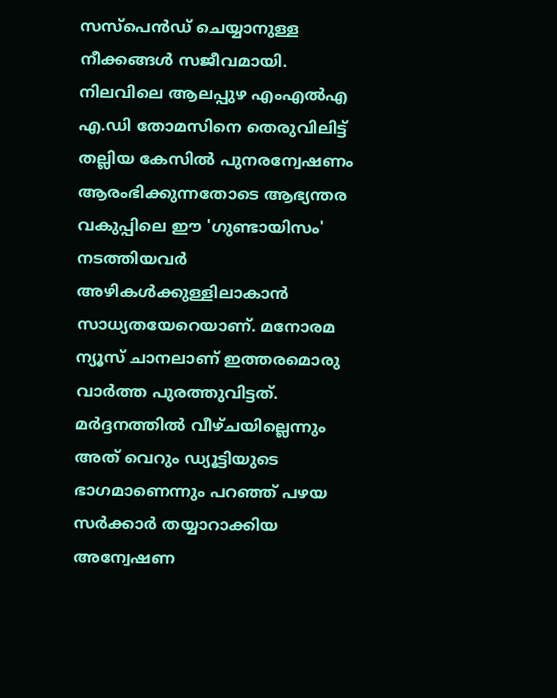സസ്പെന്‍ഡ് ചെയ്യാനുള്ള നീക്കങ്ങള്‍ സജീവമായി. നിലവിലെ ആലപ്പുഴ എംഎല്‍എ എ.ഡി തോമസിനെ തെരുവിലിട്ട് തല്ലിയ കേസില്‍ പുനരന്വേഷണം ആരംഭിക്കുന്നതോടെ ആഭ്യന്തര വകുപ്പിലെ ഈ 'ഗുണ്ടായിസം' നടത്തിയവര്‍ അഴികള്‍ക്കുള്ളിലാകാന്‍ സാധ്യതയേറെയാണ്. മനോരമ ന്യൂസ് ചാനലാണ് ഇത്തരമൊരു വാര്‍ത്ത പുരത്തുവിട്ടത്.
മര്‍ദ്ദനത്തില്‍ വീഴ്ചയില്ലെന്നും അത് വെറും ഡ്യൂട്ടിയുടെ ഭാഗമാണെന്നും പറഞ്ഞ് പഴയ സര്‍ക്കാര്‍ തയ്യാറാക്കിയ അന്വേഷണ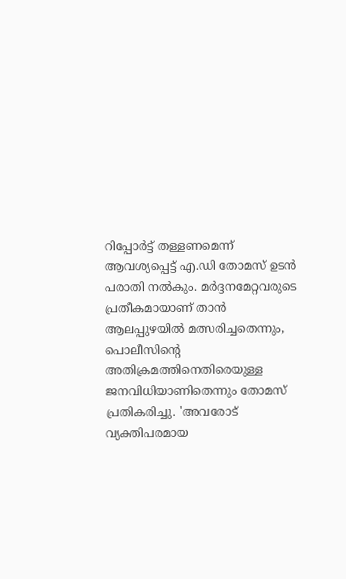റിപ്പോര്‍ട്ട് തള്ളണമെന്ന് ആവശ്യപ്പെട്ട് എ.ഡി തോമസ് ഉടന്‍ പരാതി നല്‍കും. മര്‍ദ്ദനമേറ്റവരുടെ പ്രതീകമായാണ് താന്‍ ആലപ്പുഴയില്‍ മത്സരിച്ചതെന്നും, പൊലീസിന്റെ അതിക്രമത്തിനെതിരെയുള്ള ജനവിധിയാണിതെന്നും തോമസ് പ്രതികരിച്ചു. 'അവരോട് വ്യക്തിപരമായ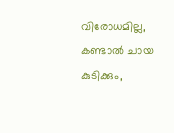വിരോധമില്ല, കണ്ടാല്‍ ചായ കുടിക്കും,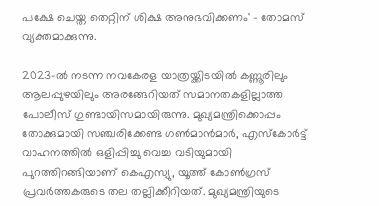പക്ഷേ ചെയ്ത തെറ്റിന് ശിക്ഷ അനുഭവിക്കണം' - തോമസ് വ്യക്തമാക്കുന്നു.

2023-ല്‍ നടന്ന നവകേരള യാത്രയ്ക്കിടയില്‍ കണ്ണൂരിലും ആലപ്പുഴയിലും അരങ്ങേറിയത് സമാനതകളില്ലാത്ത പോലീസ് ഗുണ്ടായിസമായിരുന്നു. മുഖ്യമന്ത്രിക്കൊപ്പം തോക്കുമായി സഞ്ചരിക്കേണ്ട ഗണ്‍മാന്‍മാര്‍, എസ്‌കോര്‍ട്ട് വാഹനത്തില്‍ ഒളിപ്പിച്ചു വെച്ച വടിയുമായി പുറത്തിറങ്ങിയാണ് കെഎസ്യു, യൂത്ത് കോണ്‍ഗ്രസ് പ്രവര്‍ത്തകരുടെ തല തല്ലിക്കീറിയത്. മുഖ്യമന്ത്രിയുടെ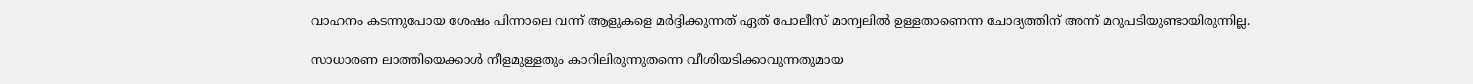വാഹനം കടന്നുപോയ ശേഷം പിന്നാലെ വന്ന് ആളുകളെ മര്‍ദ്ദിക്കുന്നത് ഏത് പോലീസ് മാന്വലില്‍ ഉള്ളതാണെന്ന ചോദ്യത്തിന് അന്ന് മറുപടിയുണ്ടായിരുന്നില്ല.

സാധാരണ ലാത്തിയെക്കാള്‍ നീളമുള്ളതും കാറിലിരുന്നുതന്നെ വീശിയടിക്കാവുന്നതുമായ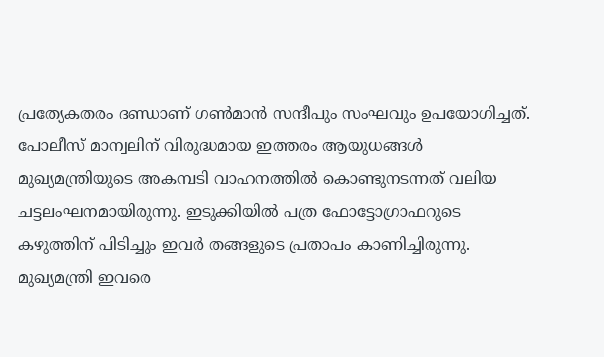പ്രത്യേകതരം ദണ്ഡാണ് ഗണ്‍മാന്‍ സന്ദീപും സംഘവും ഉപയോഗിച്ചത്. പോലീസ് മാന്വലിന് വിരുദ്ധമായ ഇത്തരം ആയുധങ്ങള്‍ മുഖ്യമന്ത്രിയുടെ അകമ്പടി വാഹനത്തില്‍ കൊണ്ടുനടന്നത് വലിയ ചട്ടലംഘനമായിരുന്നു. ഇടുക്കിയില്‍ പത്ര ഫോട്ടോഗ്രാഫറുടെ കഴുത്തിന് പിടിച്ചും ഇവര്‍ തങ്ങളുടെ പ്രതാപം കാണിച്ചിരുന്നു. മുഖ്യമന്ത്രി ഇവരെ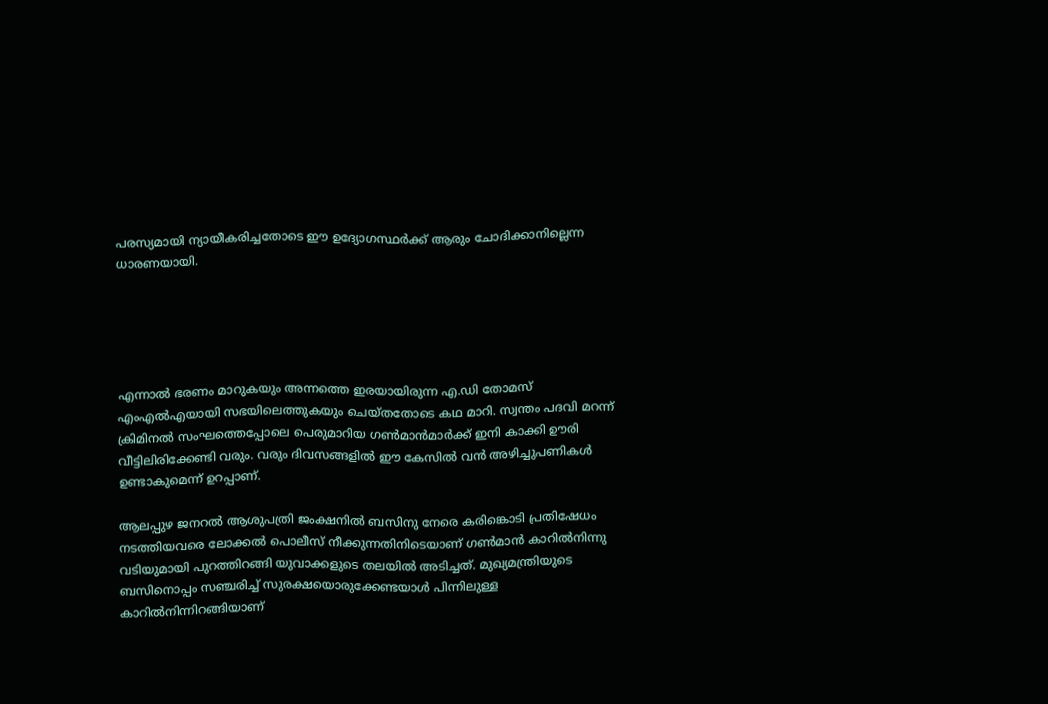പരസ്യമായി ന്യായീകരിച്ചതോടെ ഈ ഉദ്യോഗസ്ഥര്‍ക്ക് ആരും ചോദിക്കാനില്ലെന്ന ധാരണയായി.





എന്നാല്‍ ഭരണം മാറുകയും അന്നത്തെ ഇരയായിരുന്ന എ.ഡി തോമസ് എംഎല്‍എയായി സഭയിലെത്തുകയും ചെയ്തതോടെ കഥ മാറി. സ്വന്തം പദവി മറന്ന് ക്രിമിനല്‍ സംഘത്തെപ്പോലെ പെരുമാറിയ ഗണ്‍മാന്‍മാര്‍ക്ക് ഇനി കാക്കി ഊരി വീട്ടിലിരിക്കേണ്ടി വരും. വരും ദിവസങ്ങളില്‍ ഈ കേസില്‍ വന്‍ അഴിച്ചുപണികള്‍ ഉണ്ടാകുമെന്ന് ഉറപ്പാണ്.

ആലപ്പുഴ ജനറല്‍ ആശുപത്രി ജംക്ഷനില്‍ ബസിനു നേരെ കരിങ്കൊടി പ്രതിഷേധം നടത്തിയവരെ ലോക്കല്‍ പൊലീസ് നീക്കുന്നതിനിടെയാണ് ഗണ്‍മാന്‍ കാറില്‍നിന്നു വടിയുമായി പുറത്തിറങ്ങി യുവാക്കളുടെ തലയില്‍ അടിച്ചത്. മുഖ്യമന്ത്രിയുടെ ബസിനൊപ്പം സഞ്ചരിച്ച് സുരക്ഷയൊരുക്കേണ്ടയാള്‍ പിന്നിലുള്ള കാറില്‍നിന്നിറങ്ങിയാണ്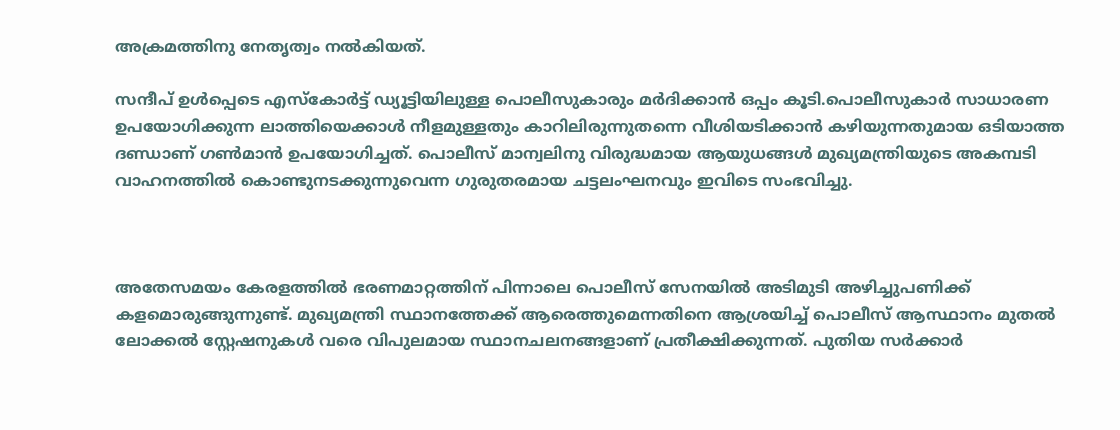അക്രമത്തിനു നേതൃത്വം നല്‍കിയത്.

സന്ദീപ് ഉള്‍പ്പെടെ എസ്‌കോര്‍ട്ട് ഡ്യൂട്ടിയിലുള്ള പൊലീസുകാരും മര്‍ദിക്കാന്‍ ഒപ്പം കൂടി.പൊലീസുകാര്‍ സാധാരണ ഉപയോഗിക്കുന്ന ലാത്തിയെക്കാള്‍ നീളമുള്ളതും കാറിലിരുന്നുതന്നെ വീശിയടിക്കാന്‍ കഴിയുന്നതുമായ ഒടിയാത്ത ദണ്ഡാണ് ഗണ്‍മാന്‍ ഉപയോഗിച്ചത്. പൊലീസ് മാന്വലിനു വിരുദ്ധമായ ആയുധങ്ങള്‍ മുഖ്യമന്ത്രിയുടെ അകമ്പടി വാഹനത്തില്‍ കൊണ്ടുനടക്കുന്നുവെന്ന ഗുരുതരമായ ചട്ടലംഘനവും ഇവിടെ സംഭവിച്ചു.



അതേസമയം കേരളത്തില്‍ ഭരണമാറ്റത്തിന് പിന്നാലെ പൊലീസ് സേനയില്‍ അടിമുടി അഴിച്ചുപണിക്ക് കളമൊരുങ്ങുന്നുണ്ട്. മുഖ്യമന്ത്രി സ്ഥാനത്തേക്ക് ആരെത്തുമെന്നതിനെ ആശ്രയിച്ച് പൊലീസ് ആസ്ഥാനം മുതല്‍ ലോക്കല്‍ സ്റ്റേഷനുകള്‍ വരെ വിപുലമായ സ്ഥാനചലനങ്ങളാണ് പ്രതീക്ഷിക്കുന്നത്. പുതിയ സര്‍ക്കാര്‍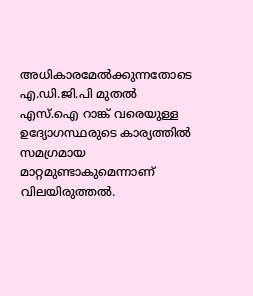അധികാരമേല്‍ക്കുന്നതോടെ എ.ഡി.ജി.പി മുതല്‍ എസ്.ഐ റാങ്ക് വരെയുള്ള ഉദ്യോഗസ്ഥരുടെ കാര്യത്തില്‍ സമഗ്രമായ മാറ്റമുണ്ടാകുമെന്നാണ് വിലയിരുത്തല്‍.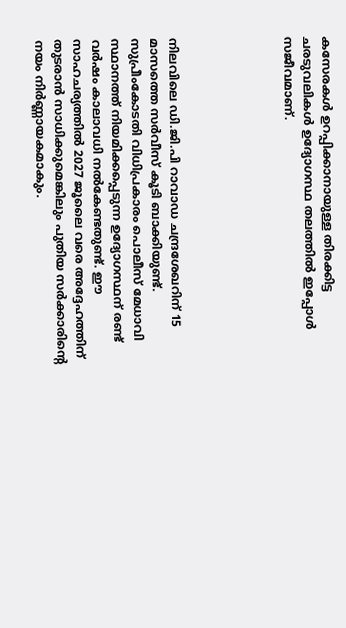കസേരകള്‍ ഉറപ്പിക്കാനായുള്ള തിരക്കിട്ട ചരടുവലികള്‍ ഉദ്യോഗസ്ഥ തലത്തില്‍ ഇപ്പോള്‍ സജീവമാണ്.





നിലവിലെ ഡി.ജി.പി റാവാഡ ചന്ദ്രശേഖറിന് 15 മാസത്തെ സര്‍വീസ് കൂടി ബാക്കിയുണ്ട്. സുപ്രീംകോടതി വിധിപ്രകാരം പൊലീസ് മേധാവി സ്ഥാനത്ത് നിയമിക്കപ്പെടുന്ന ഉദ്യോഗസ്ഥന് രണ്ട് വര്‍ഷം കാലാവധി നല്‍കേണ്ടതുണ്ട്. ഈ സാഹചര്യത്തില്‍ 2027 ജൂലൈ വരെ അദ്ദേഹത്തിന് തുടരാന്‍ സാധിക്കുമെങ്കിലും പുതിയ സര്‍ക്കാരിന്റെ നയം നിര്‍ണ്ണായകമാകും.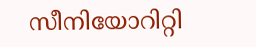സീനിയോറിറ്റി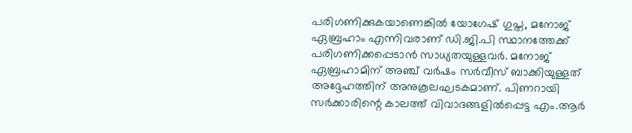പരിഗണിക്കുകയാണെങ്കില്‍ യോഗേഷ് ഗുപ്ത, മനോജ് ഏബ്രഹാം എന്നിവരാണ് ഡി.ജി.പി സ്ഥാനത്തേക്ക് പരിഗണിക്കപ്പെടാന്‍ സാധ്യതയുള്ളവര്‍. മനോജ് ഏബ്രഹാമിന് അഞ്ച് വര്‍ഷം സര്‍വീസ് ബാക്കിയുള്ളത് അദ്ദേഹത്തിന് അനുകൂലഘടകമാണ്. പിണറായി സര്‍ക്കാരിന്റെ കാലത്ത് വിവാദങ്ങളില്‍പ്പെട്ട എം.ആര്‍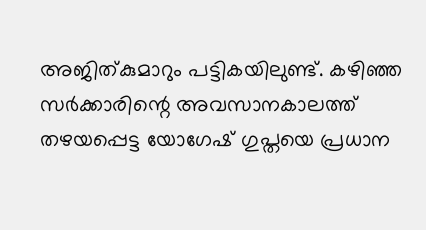അജിത്കുമാറും പട്ടികയിലുണ്ട്. കഴിഞ്ഞ സര്‍ക്കാരിന്റെ അവസാനകാലത്ത് തഴയപ്പെട്ട യോഗേഷ് ഗുപ്തയെ പ്രധാന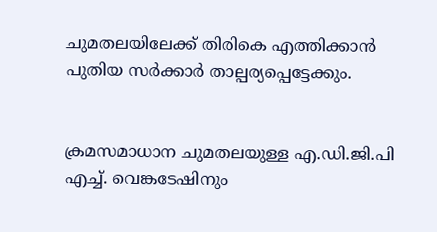ചുമതലയിലേക്ക് തിരികെ എത്തിക്കാന്‍ പുതിയ സര്‍ക്കാര്‍ താല്പര്യപ്പെട്ടേക്കും.


ക്രമസമാധാന ചുമതലയുള്ള എ.ഡി.ജി.പി എച്ച്. വെങ്കടേഷിനും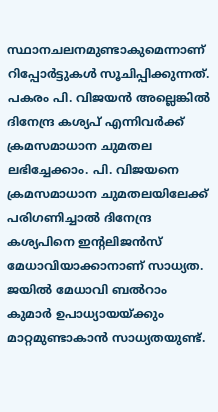സ്ഥാനചലനമുണ്ടാകുമെന്നാണ് റിപ്പോര്‍ട്ടുകള്‍ സൂചിപ്പിക്കുന്നത്. പകരം പി. വിജയന്‍ അല്ലെങ്കില്‍ ദിനേന്ദ്ര കശ്യപ് എന്നിവര്‍ക്ക് ക്രമസമാധാന ചുമതല ലഭിച്ചേക്കാം. പി. വിജയനെ ക്രമസമാധാന ചുമതലയിലേക്ക് പരിഗണിച്ചാല്‍ ദിനേന്ദ്ര കശ്യപിനെ ഇന്റലിജന്‍സ് മേധാവിയാക്കാനാണ് സാധ്യത. ജയില്‍ മേധാവി ബല്‍റാം കുമാര്‍ ഉപാധ്യായയ്ക്കും മാറ്റമുണ്ടാകാന്‍ സാധ്യതയുണ്ട്.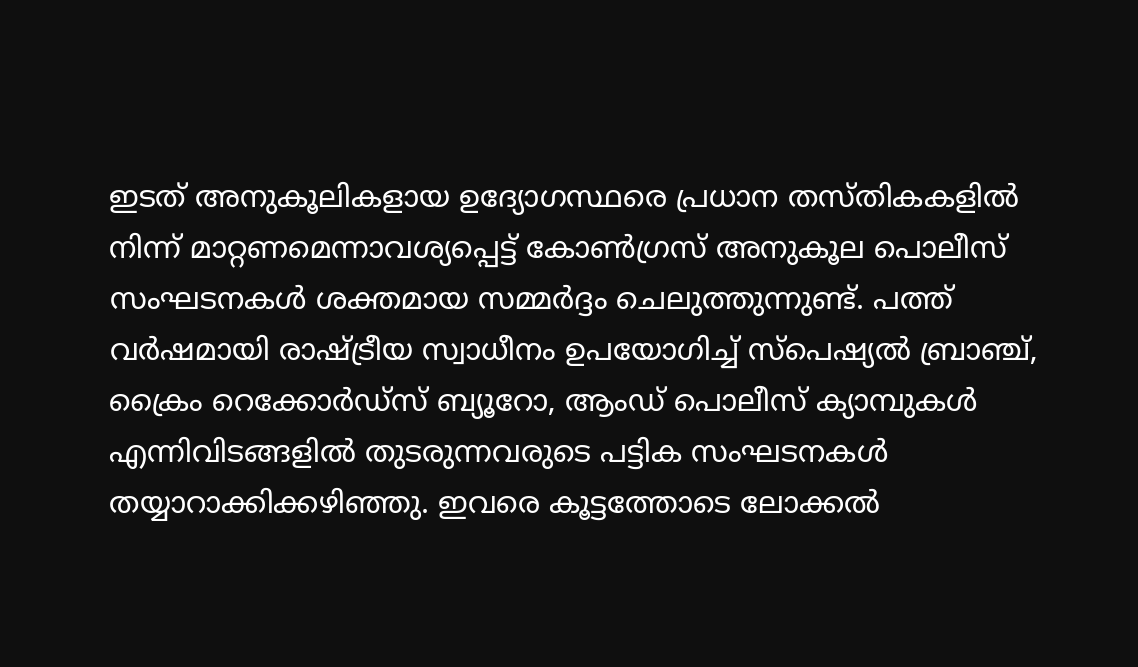ഇടത് അനുകൂലികളായ ഉദ്യോഗസ്ഥരെ പ്രധാന തസ്തികകളില്‍ നിന്ന് മാറ്റണമെന്നാവശ്യപ്പെട്ട് കോണ്‍ഗ്രസ് അനുകൂല പൊലീസ് സംഘടനകള്‍ ശക്തമായ സമ്മര്‍ദ്ദം ചെലുത്തുന്നുണ്ട്. പത്ത് വര്‍ഷമായി രാഷ്ട്രീയ സ്വാധീനം ഉപയോഗിച്ച് സ്പെഷ്യല്‍ ബ്രാഞ്ച്, ക്രൈം റെക്കോര്‍ഡ്സ് ബ്യൂറോ, ആംഡ് പൊലീസ് ക്യാമ്പുകള്‍ എന്നിവിടങ്ങളില്‍ തുടരുന്നവരുടെ പട്ടിക സംഘടനകള്‍ തയ്യാറാക്കിക്കഴിഞ്ഞു. ഇവരെ കൂട്ടത്തോടെ ലോക്കല്‍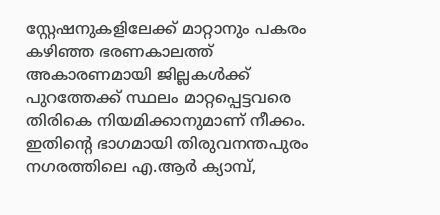സ്റ്റേഷനുകളിലേക്ക് മാറ്റാനും പകരം കഴിഞ്ഞ ഭരണകാലത്ത് അകാരണമായി ജില്ലകള്‍ക്ക് പുറത്തേക്ക് സ്ഥലം മാറ്റപ്പെട്ടവരെ തിരികെ നിയമിക്കാനുമാണ് നീക്കം. ഇതിന്റെ ഭാഗമായി തിരുവനന്തപുരം നഗരത്തിലെ എ.ആര്‍ ക്യാമ്പ്,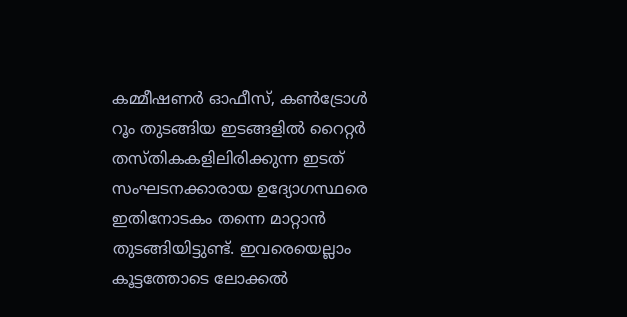കമ്മീഷണര്‍ ഓഫീസ്, കണ്‍ട്രോള്‍ റൂം തുടങ്ങിയ ഇടങ്ങളില്‍ റൈറ്റര്‍ തസ്തികകളിലിരിക്കുന്ന ഇടത് സംഘടനക്കാരായ ഉദ്യോഗസ്ഥരെ ഇതിനോടകം തന്നെ മാറ്റാന്‍ തുടങ്ങിയിട്ടുണ്ട്. ഇവരെയെല്ലാം കൂട്ടത്തോടെ ലോക്കല്‍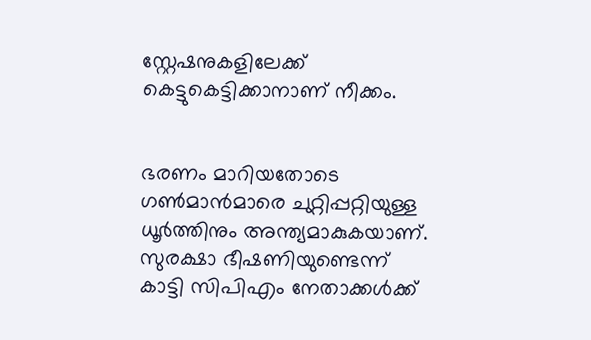സ്റ്റേഷനുകളിലേക്ക് കെട്ടുകെട്ടിക്കാനാണ് നീക്കം.


ഭരണം മാറിയതോടെ ഗണ്‍മാന്‍മാരെ ചുറ്റിപ്പറ്റിയുള്ള ധൂര്‍ത്തിനും അന്ത്യമാകുകയാണ്. സുരക്ഷാ ഭീഷണിയുണ്ടെന്ന് കാട്ടി സിപിഎം നേതാക്കള്‍ക്ക്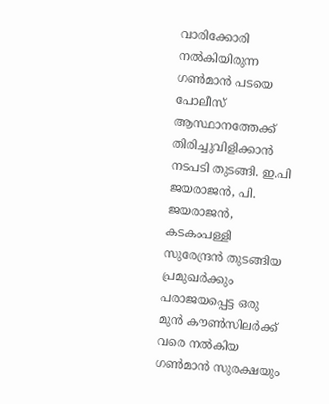വാരിക്കോരി നല്‍കിയിരുന്ന ഗണ്‍മാന്‍ പടയെ പോലീസ് ആസ്ഥാനത്തേക്ക് തിരിച്ചുവിളിക്കാന്‍ നടപടി തുടങ്ങി. ഇ.പി ജയരാജന്‍, പി. ജയരാജന്‍, കടകംപള്ളി സുരേന്ദ്രന്‍ തുടങ്ങിയ പ്രമുഖര്‍ക്കും പരാജയപ്പെട്ട ഒരു മുന്‍ കൗണ്‍സിലര്‍ക്ക് വരെ നല്‍കിയ ഗണ്‍മാന്‍ സുരക്ഷയും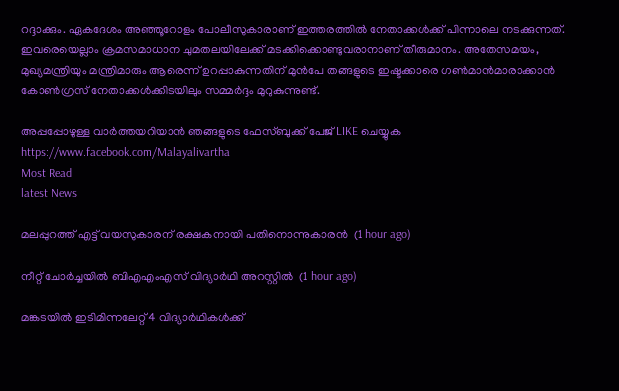റദ്ദാക്കും. ഏകദേശം അഞ്ഞൂറോളം പോലീസുകാരാണ് ഇത്തരത്തില്‍ നേതാക്കള്‍ക്ക് പിന്നാലെ നടക്കുന്നത്. ഇവരെയെല്ലാം ക്രമസമാധാന ചുമതലയിലേക്ക് മടക്കിക്കൊണ്ടുവരാനാണ് തീരുമാനം. അതേസമയം, മുഖ്യമന്ത്രിയും മന്ത്രിമാരും ആരെന്ന് ഉറപ്പാകുന്നതിന് മുന്‍പേ തങ്ങളുടെ ഇഷ്ടക്കാരെ ഗണ്‍മാന്‍മാരാക്കാന്‍ കോണ്‍ഗ്രസ് നേതാക്കള്‍ക്കിടയിലും സമ്മര്‍ദ്ദം മുറുകുന്നുണ്ട്.

അപ്പപ്പോഴുള്ള വാര്‍ത്തയറിയാന്‍ ഞങ്ങളുടെ ഫേസ്‌ബുക്ക്‌ പേജ് LIKE ചെയ്യുക
https://www.facebook.com/Malayalivartha
Most Read
latest News

മലപ്പുറത്ത് എട്ട് വയസുകാരന് രക്ഷകനായി പതിനൊന്നുകാരന്‍  (1 hour ago)

നീറ്റ് ചോര്‍ച്ചയില്‍ ബിഎഎംഎസ് വിദ്യാര്‍ഥി അറസ്റ്റില്‍  (1 hour ago)

മങ്കടയില്‍ ഇടിമിന്നലേറ്റ് 4 വിദ്യാര്‍ഥികള്‍ക്ക്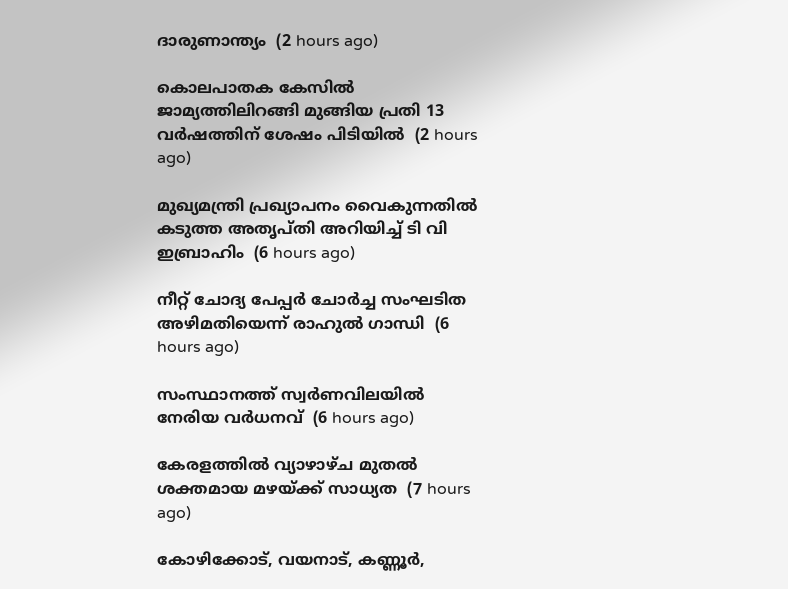ദാരുണാന്ത്യം  (2 hours ago)

കൊലപാതക കേസില്‍ ജാമ്യത്തിലിറങ്ങി മുങ്ങിയ പ്രതി 13 വര്‍ഷത്തിന് ശേഷം പിടിയില്‍  (2 hours ago)

മുഖ്യമന്ത്രി പ്രഖ്യാപനം വൈകുന്നതില്‍ കടുത്ത അതൃപ്തി അറിയിച്ച് ടി വി ഇബ്രാഹിം  (6 hours ago)

നീറ്റ് ചോദ്യ പേപ്പര്‍ ചോര്‍ച്ച സംഘടിത അഴിമതിയെന്ന് രാഹുല്‍ ഗാന്ധി  (6 hours ago)

സംസ്ഥാനത്ത് സ്വര്‍ണവിലയില്‍ നേരിയ വര്‍ധനവ്  (6 hours ago)

കേരളത്തില്‍ വ്യാഴാഴ്ച മുതല്‍ ശക്തമായ മഴയ്ക്ക് സാധ്യത  (7 hours ago)

കോഴിക്കോട്, വയനാട്, കണ്ണൂര്‍,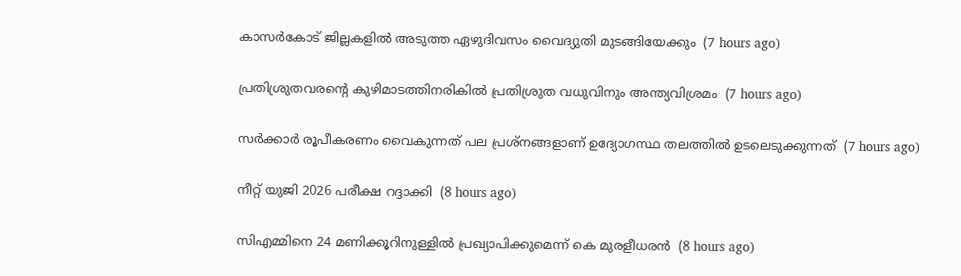കാസര്‍കോട് ജില്ലകളില്‍ അടുത്ത ഏഴുദിവസം വൈദ്യുതി മുടങ്ങിയേക്കും  (7 hours ago)

പ്രതിശ്രുതവരന്റെ കുഴിമാടത്തിനരികില്‍ പ്രതിശ്രുത വധുവിനും അന്ത്യവിശ്രമം  (7 hours ago)

സര്‍ക്കാര്‍ രൂപീകരണം വൈകുന്നത് പല പ്രശ്‌നങ്ങളാണ് ഉദ്യോഗസ്ഥ തലത്തില്‍ ഉടലെടുക്കുന്നത്  (7 hours ago)

നീറ്റ് യുജി 2026 പരീക്ഷ റദ്ദാക്കി  (8 hours ago)

സിഎമ്മിനെ 24 മണിക്കൂറിനുള്ളില്‍ പ്രഖ്യാപിക്കുമെന്ന് കെ മുരളീധരന്‍  (8 hours ago)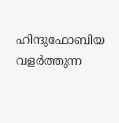ഹിന്ദുഫോബിയ വളർത്തുന്ന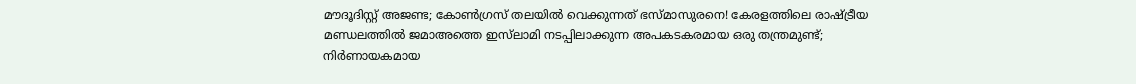മൗദൂദിസ്റ്റ് അജണ്ട; കോൺഗ്രസ് തലയിൽ വെക്കുന്നത് ഭസ്മാസുരനെ! കേരളത്തിലെ രാഷ്ട്രീയ മണ്ഡലത്തിൽ ജമാഅത്തെ ഇസ്‌ലാമി നടപ്പിലാക്കുന്ന അപകടകരമായ ഒരു തന്ത്രമുണ്ട്; നിർണായകമായ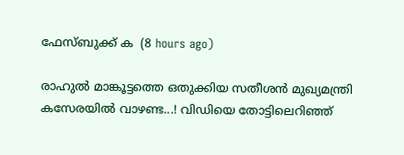ഫേസ്ബുക്ക് ക  (8 hours ago)

രാഹുൽ മാങ്കൂട്ടത്തെ ഒതുക്കിയ സതീശൻ മുഖ്യമന്ത്രി കസേരയിൽ വാഴണ്ട...! വിഡിയെ തോട്ടിലെറിഞ്ഞ്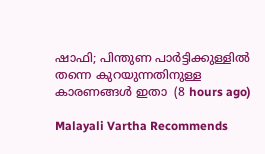ഷാഫി; പിന്തുണ പാർട്ടിക്കുള്ളിൽ തന്നെ കുറയുന്നതിനുള്ള കാരണങ്ങൾ ഇതാ  (8 hours ago)

Malayali Vartha Recommends